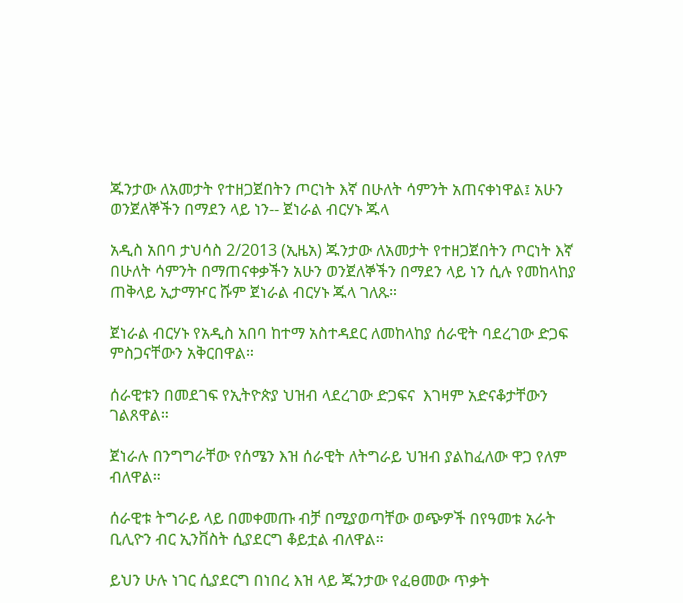ጁንታው ለአመታት የተዘጋጀበትን ጦርነት እኛ በሁለት ሳምንት አጠናቀነዋል፤ አሁን ወንጀለኞችን በማደን ላይ ነን-- ጀነራል ብርሃኑ ጁላ

አዲስ አበባ ታህሳስ 2/2013 (ኢዜአ) ጁንታው ለአመታት የተዘጋጀበትን ጦርነት እኛ በሁለት ሳምንት በማጠናቀቃችን አሁን ወንጀለኞችን በማደን ላይ ነን ሲሉ የመከላከያ ጠቅላይ ኢታማዦር ሹም ጀነራል ብርሃኑ ጁላ ገለጹ።

ጀነራል ብርሃኑ የአዲስ አበባ ከተማ አስተዳደር ለመከላከያ ሰራዊት ባደረገው ድጋፍ ምስጋናቸውን አቅርበዋል።

ሰራዊቱን በመደገፍ የኢትዮጵያ ህዝብ ላደረገው ድጋፍና  እገዛም አድናቆታቸውን ገልጸዋል።

ጀነራሉ በንግግራቸው የሰሜን እዝ ሰራዊት ለትግራይ ህዝብ ያልከፈለው ዋጋ የለም ብለዋል።

ሰራዊቱ ትግራይ ላይ በመቀመጡ ብቻ በሚያወጣቸው ወጭዎች በየዓመቱ አራት ቢሊዮን ብር ኢንቨስት ሲያደርግ ቆይቷል ብለዋል።

ይህን ሁሉ ነገር ሲያደርግ በነበረ እዝ ላይ ጁንታው የፈፀመው ጥቃት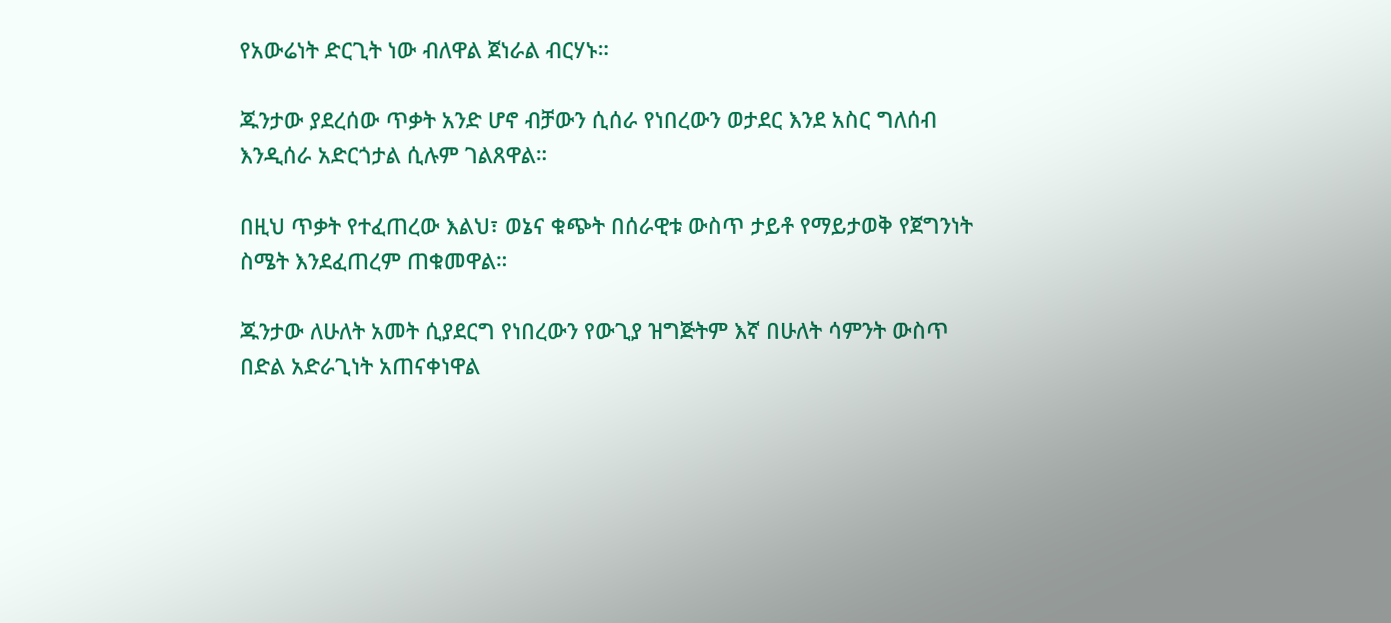የአውሬነት ድርጊት ነው ብለዋል ጀነራል ብርሃኑ።

ጁንታው ያደረሰው ጥቃት አንድ ሆኖ ብቻውን ሲሰራ የነበረውን ወታደር እንደ አስር ግለሰብ እንዲሰራ አድርጎታል ሲሉም ገልጸዋል።

በዚህ ጥቃት የተፈጠረው እልህ፣ ወኔና ቁጭት በሰራዊቱ ውስጥ ታይቶ የማይታወቅ የጀግንነት ስሜት እንደፈጠረም ጠቁመዋል።

ጁንታው ለሁለት አመት ሲያደርግ የነበረውን የውጊያ ዝግጅትም እኛ በሁለት ሳምንት ውስጥ በድል አድራጊነት አጠናቀነዋል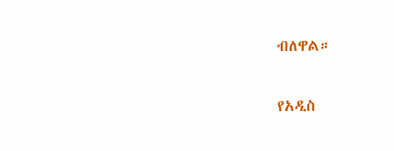ብለዋል።

የአዲስ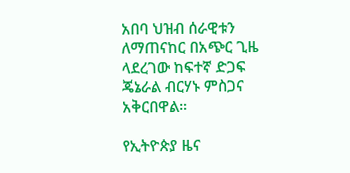አበባ ህዝብ ሰራዊቱን ለማጠናከር በአጭር ጊዜ ላደረገው ከፍተኛ ድጋፍ ጄኔራል ብርሃኑ ምስጋና አቅርበዋል።

የኢትዮጵያ ዜና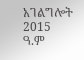አገልግሎት
2015
ዓ.ም